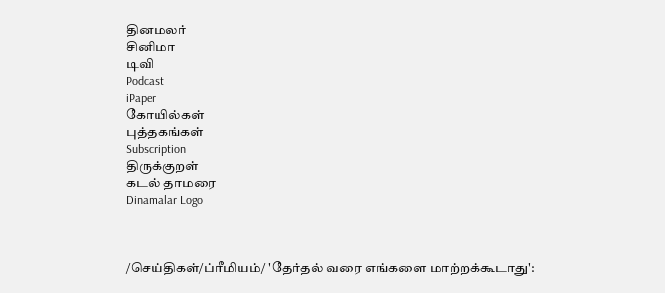தினமலர்
சினிமா
டிவி
Podcast
iPaper
கோயில்கள்
புத்தகங்கள்
Subscription
திருக்குறள்
கடல் தாமரை
Dinamalar Logo



/செய்திகள்/ப்ரீமியம்/ 'தேர்தல் வரை எங்களை மாற்றக்கூடாது':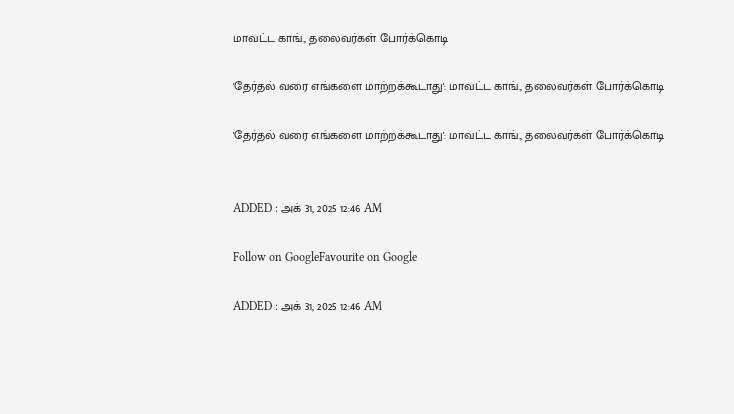மாவட்ட காங்., தலைவர்கள் போர்க்கொடி

'தேர்தல் வரை எங்களை மாற்றக்கூடாது': மாவட்ட காங்., தலைவர்கள் போர்க்கொடி

'தேர்தல் வரை எங்களை மாற்றக்கூடாது': மாவட்ட காங்., தலைவர்கள் போர்க்கொடி


ADDED : அக் 31, 2025 12:46 AM

Follow on GoogleFavourite on Google

ADDED : அக் 31, 2025 12:46 AM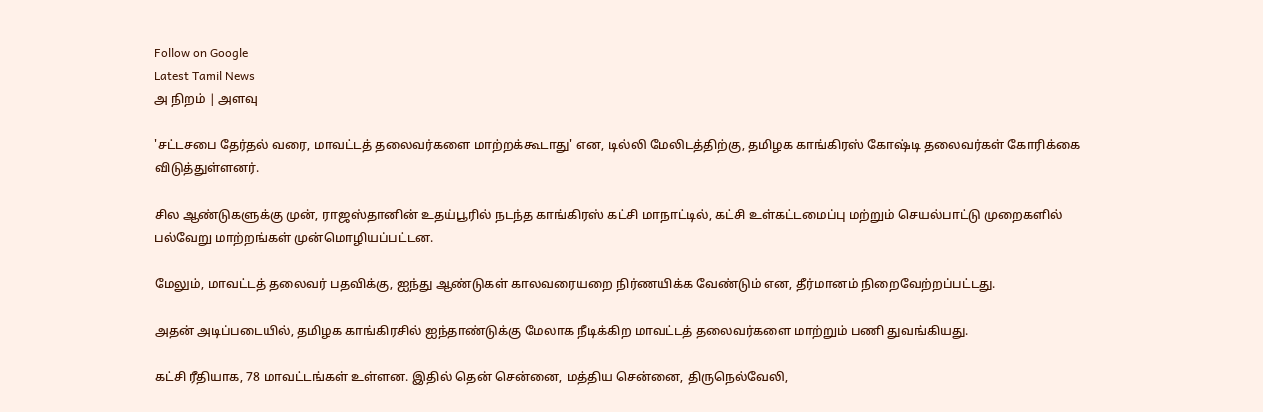Follow on Google
Latest Tamil News
அ நிறம் | அளவு

'சட்டசபை தேர்தல் வரை, மாவட்டத் தலைவர்களை மாற்றக்கூடாது' என, டில்லி மேலிடத்திற்கு, தமிழக காங்கிரஸ் கோஷ்டி தலைவர்கள் கோரிக்கை விடுத்துள்ளனர்.

சில ஆண்டுகளுக்கு முன், ராஜஸ்தானின் உதய்பூரில் நடந்த காங்கிரஸ் கட்சி மாநாட்டில், கட்சி உள்கட்டமைப்பு மற்றும் செயல்பாட்டு முறைகளில் பல்வேறு மாற்றங்கள் முன்மொழியப்பட்டன.

மேலும், மாவட்டத் தலைவர் பதவிக்கு, ஐந்து ஆண்டுகள் காலவரையறை நிர்ணயிக்க வேண்டும் என, தீர்மானம் நிறைவேற்றப்பட்டது.

அதன் அடிப்படையில், தமிழக காங்கிரசில் ஐந்தாண்டுக்கு மேலாக நீடிக்கிற மாவட்டத் தலைவர்களை மாற்றும் பணி துவங்கியது.

கட்சி ரீதியாக, 78 மாவட்டங்கள் உள்ளன. இதில் தென் சென்னை, மத்திய சென்னை, திருநெல்வேலி,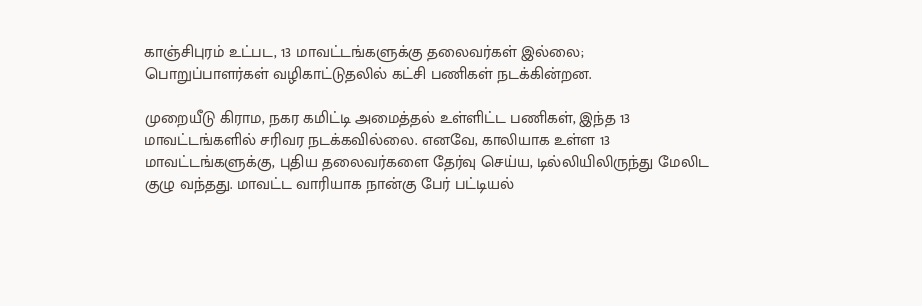காஞ்சிபுரம் உட்பட, 13 மாவட்டங்களுக்கு தலைவர்கள் இல்லை; பொறுப்பாளர்கள் வழிகாட்டுதலில் கட்சி பணிகள் நடக்கின்றன.

முறையீடு கிராம, நகர கமிட்டி அமைத்தல் உள்ளிட்ட பணிகள், இந்த 13 மாவட்டங்களில் சரிவர நடக்கவில்லை. எனவே, காலியாக உள்ள 13 மாவட்டங்களுக்கு, புதிய தலைவர்களை தேர்வு செய்ய, டில்லியிலிருந்து மேலிட குழு வந்தது. மாவட்ட வாரியாக நான்கு பேர் பட்டியல்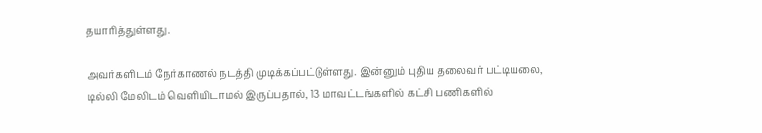தயாரித்துள்ளது.

அவர்களிடம் நேர்காணல் நடத்தி முடிக்கப்பட்டுள்ளது. இன்னும் புதிய தலைவர் பட்டியலை, டில்லி மேலிடம் வெளியிடாமல் இருப்பதால், 13 மாவட்டங்களில் கட்சி பணிகளில்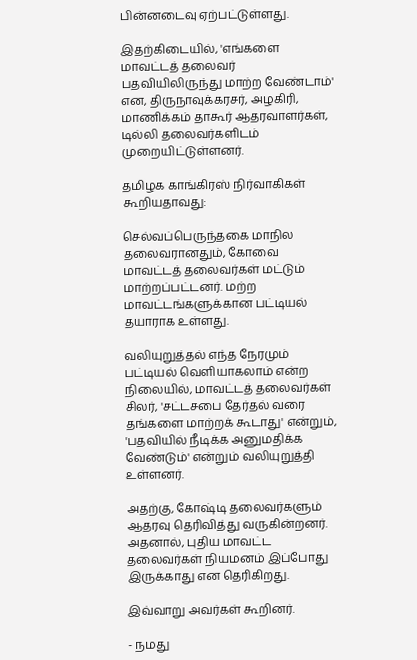பின்னடைவு ஏற்பட்டுள்ளது.

இதற்கிடையில், 'எங்களை மாவட்டத் தலைவர் பதவியிலிருந்து மாற்ற வேண்டாம்' என, திருநாவுக்கரசர், அழகிரி, மாணிக்கம் தாகூர் ஆதரவாளர்கள், டில்லி தலைவர்களிடம் முறையிட்டுள்ளனர்.

தமிழக காங்கிரஸ் நிர்வாகிகள் கூறியதாவது:

செல்வப்பெருந்தகை மாநில தலைவரானதும், கோவை மாவட்டத் தலைவர்கள் மட்டும் மாற்றப்பட்டனர். மற்ற மாவட்டங்களுக்கான பட்டியல் தயாராக உள்ளது.

வலியுறுத்தல் எந்த நேரமும் பட்டியல் வெளியாகலாம் என்ற நிலையில், மாவட்டத் தலைவர்கள் சிலர், 'சட்டசபை தேர்தல் வரை தங்களை மாற்றக் கூடாது' என்றும், 'பதவியில் நீடிக்க அனுமதிக்க வேண்டும்' என்றும் வலியுறுத்தி உள்ளனர்.

அதற்கு, கோஷ்டி தலைவர்களும் ஆதரவு தெரிவித்து வருகின்றனர். அதனால், புதிய மாவட்ட தலைவர்கள் நியமனம் இப்போது இருக்காது என தெரிகிறது.

இவ்வாறு அவர்கள் கூறினர்.

- நமது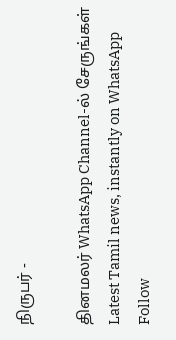நிருபர் -

தினமலர் WhatsApp Channel-ல் சேருங்கள்
Latest Tamil news, instantly on WhatsApp
Follow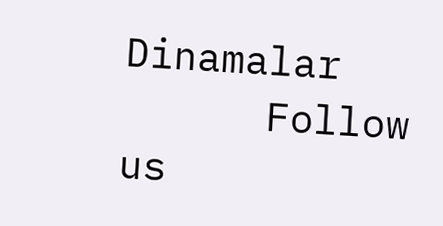Dinamalar
      Follow us